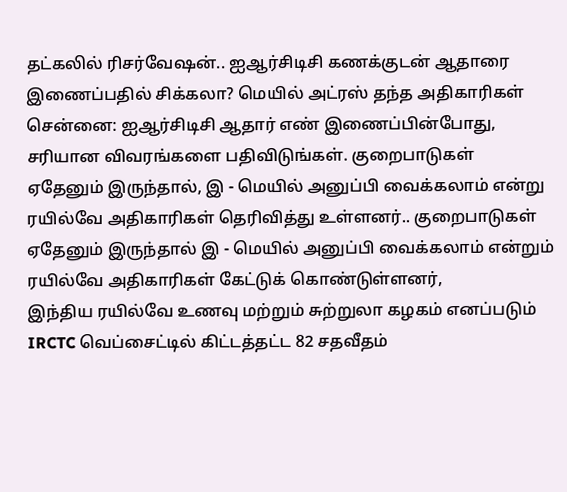தட்கலில் ரிசர்வேஷன்.. ஐஆர்சிடிசி கணக்குடன் ஆதாரை இணைப்பதில் சிக்கலா? மெயில் அட்ரஸ் தந்த அதிகாரிகள்
சென்னை: ஐஆர்சிடிசி ஆதார் எண் இணைப்பின்போது, சரியான விவரங்களை பதிவிடுங்கள். குறைபாடுகள் ஏதேனும் இருந்தால், இ - மெயில் அனுப்பி வைக்கலாம் என்று ரயில்வே அதிகாரிகள் தெரிவித்து உள்ளனர்.. குறைபாடுகள் ஏதேனும் இருந்தால் இ - மெயில் அனுப்பி வைக்கலாம் என்றும் ரயில்வே அதிகாரிகள் கேட்டுக் கொண்டுள்ளனர்,
இந்திய ரயில்வே உணவு மற்றும் சுற்றுலா கழகம் எனப்படும் IRCTC வெப்சைட்டில் கிட்டத்தட்ட 82 சதவீதம்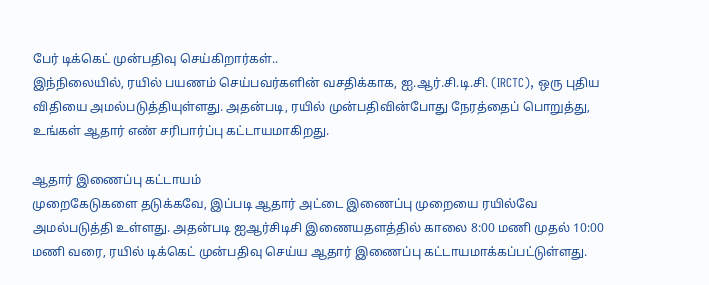பேர் டிக்கெட் முன்பதிவு செய்கிறார்கள்..
இந்நிலையில், ரயில் பயணம் செய்பவர்களின் வசதிக்காக, ஐ.ஆர்.சி.டி.சி. (IRCTC), ஒரு புதிய விதியை அமல்படுத்தியுள்ளது. அதன்படி, ரயில் முன்பதிவின்போது நேரத்தைப் பொறுத்து, உங்கள் ஆதார் எண் சரிபார்ப்பு கட்டாயமாகிறது.

ஆதார் இணைப்பு கட்டாயம்
முறைகேடுகளை தடுக்கவே, இப்படி ஆதார் அட்டை இணைப்பு முறையை ரயில்வே அமல்படுத்தி உள்ளது. அதன்படி ஐஆர்சிடிசி இணையதளத்தில் காலை 8:00 மணி முதல் 10:00 மணி வரை, ரயில் டிக்கெட் முன்பதிவு செய்ய ஆதார் இணைப்பு கட்டாயமாக்கப்பட்டுள்ளது.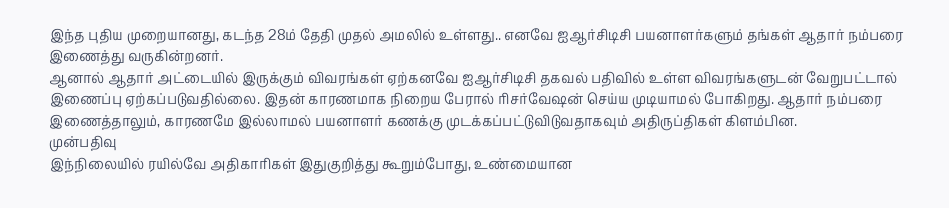இந்த புதிய முறையானது, கடந்த 28ம் தேதி முதல் அமலில் உள்ளது.. எனவே ஐஆர்சிடிசி பயனாளர்களும் தங்கள் ஆதார் நம்பரை இணைத்து வருகின்றனர்.
ஆனால் ஆதார் அட்டையில் இருக்கும் விவரங்கள் ஏற்கனவே ஐஆர்சிடிசி தகவல் பதிவில் உள்ள விவரங்களுடன் வேறுபட்டால் இணைப்பு ஏற்கப்படுவதில்லை. இதன் காரணமாக நிறைய பேரால் ரிசர்வேஷன் செய்ய முடியாமல் போகிறது. ஆதார் நம்பரை இணைத்தாலும், காரணமே இல்லாமல் பயனாளர் கணக்கு முடக்கப்பட்டுவிடுவதாகவும் அதிருப்திகள் கிளம்பின.
முன்பதிவு
இந்நிலையில் ரயில்வே அதிகாரிகள் இதுகுறித்து கூறும்போது, உண்மையான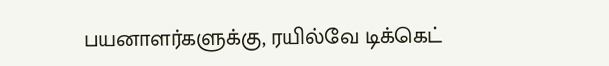பயனாளர்களுக்கு, ரயில்வே டிக்கெட்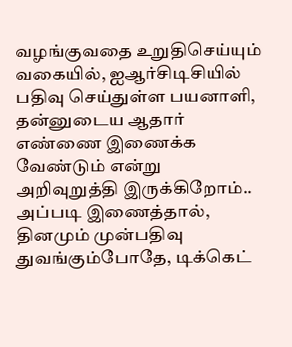வழங்குவதை உறுதிசெய்யும் வகையில், ஐஆர்சிடிசியில் பதிவு செய்துள்ள பயனாளி, தன்னுடைய ஆதார் எண்ணை இணைக்க வேண்டும் என்று அறிவுறுத்தி இருக்கிறோம்..
அப்படி இணைத்தால், தினமும் முன்பதிவு துவங்கும்போதே, டிக்கெட்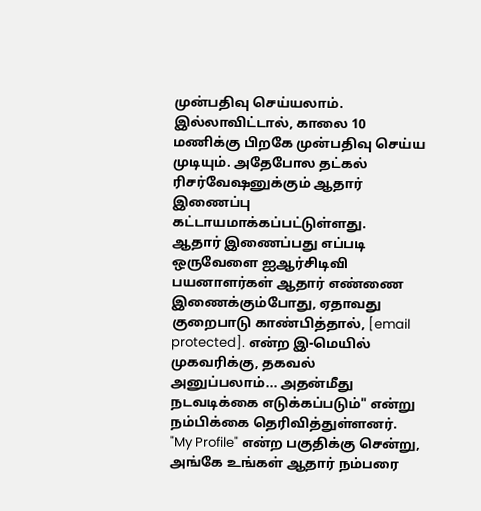முன்பதிவு செய்யலாம். இல்லாவிட்டால், காலை 10 மணிக்கு பிறகே முன்பதிவு செய்ய முடியும். அதேபோல தட்கல் ரிசர்வேஷனுக்கும் ஆதார் இணைப்பு கட்டாயமாக்கப்பட்டுள்ளது.
ஆதார் இணைப்பது எப்படி
ஒருவேளை ஐஆர்சிடிவி பயனாளர்கள் ஆதார் எண்ணை இணைக்கும்போது, ஏதாவது குறைபாடு காண்பித்தால், [email protected]. என்ற இ-மெயில் முகவரிக்கு, தகவல் அனுப்பலாம்... அதன்மீது நடவடிக்கை எடுக்கப்படும்" என்று நம்பிக்கை தெரிவித்துள்ளனர்.
"My Profile" என்ற பகுதிக்கு சென்று, அங்கே உங்கள் ஆதார் நம்பரை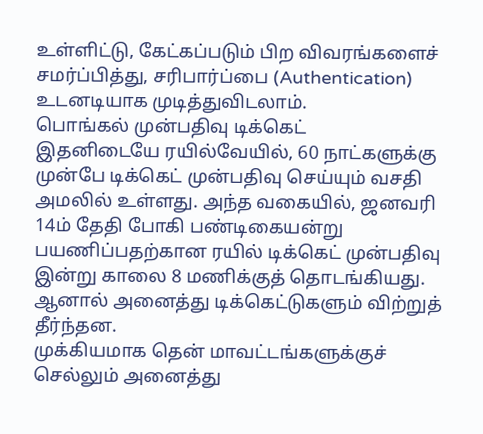உள்ளிட்டு, கேட்கப்படும் பிற விவரங்களைச் சமர்ப்பித்து, சரிபார்ப்பை (Authentication) உடனடியாக முடித்துவிடலாம்.
பொங்கல் முன்பதிவு டிக்கெட்
இதனிடையே ரயில்வேயில், 60 நாட்களுக்கு முன்பே டிக்கெட் முன்பதிவு செய்யும் வசதி அமலில் உள்ளது. அந்த வகையில், ஜனவரி 14ம் தேதி போகி பண்டிகையன்று பயணிப்பதற்கான ரயில் டிக்கெட் முன்பதிவு இன்று காலை 8 மணிக்குத் தொடங்கியது. ஆனால் அனைத்து டிக்கெட்டுகளும் விற்றுத் தீர்ந்தன.
முக்கியமாக தென் மாவட்டங்களுக்குச் செல்லும் அனைத்து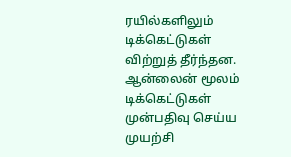ரயில்களிலும் டிக்கெட்டுகள் விற்றுத் தீர்ந்தன. ஆன்லைன் மூலம் டிக்கெட்டுகள் முன்பதிவு செய்ய முயற்சி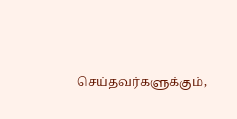செய்தவர்களுக்கும்,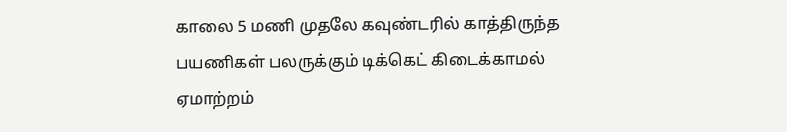காலை 5 மணி முதலே கவுண்டரில் காத்திருந்த பயணிகள் பலருக்கும் டிக்கெட் கிடைக்காமல் ஏமாற்றம்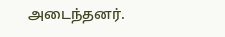அடைந்தனர்.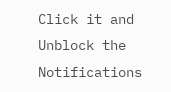Click it and Unblock the Notifications